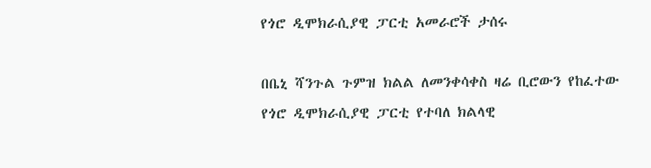የጎሮ ዲሞክራሲያዊ ፓርቲ አመራሮች ታሰሩ

በቤኒ ሻንጉል ጉምዝ ክልል ለመንቀሳቀስ ዛሬ ቢሮውን የከፈተው የጎሮ ዲሞክራሲያዊ ፓርቲ የተባለ ክልላዊ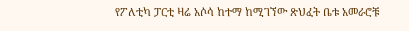የፖለቲካ ፓርቲ ዛሬ አሶሳ ከተማ ከሚገኘው ጽህፈት ቤቱ አመራሮቹ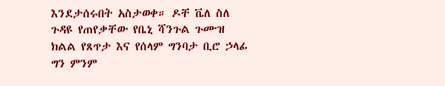እንደታሰሩበት አስታወቀ። ዶቸ ቬለ ስለ ጉዳዩ የጠየቃቸው የቤኒ ሻንጉል ጉሙዝ ክልል የጸጥታ እና የሰላም ግንባታ ቢሮ ኃላፊ ግን ምንም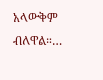አላውቅም ብለዋል።…